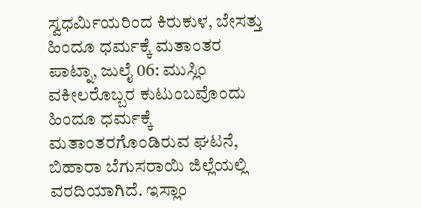ಸ್ವಧರ್ಮಿಯರಿಂದ ಕಿರುಕುಳ, ಬೇಸತ್ತು ಹಿಂದೂ ಧರ್ಮಕ್ಕೆ ಮತಾಂತರ
ಪಾಟ್ನಾ, ಜುಲೈ 06: ಮುಸ್ಲಿಂ ವಕೀಲರೊಬ್ಬರ ಕುಟುಂಬವೊಂದು ಹಿಂದೂ ಧರ್ಮಕ್ಕೆ ಮತಾಂತರಗೊಂಡಿರುವ ಘಟನೆ, ಬಿಹಾರಾ ಬೆಗುಸರಾಯಿ ಜಿಲ್ಲೆಯಲ್ಲಿ ವರದಿಯಾಗಿದೆ. ಇಸ್ಲಾಂ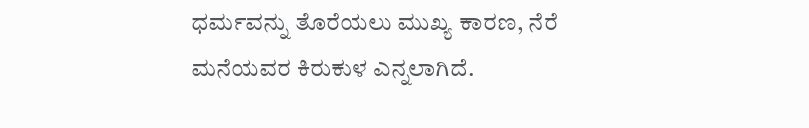ಧರ್ಮವನ್ನು ತೊರೆಯಲು ಮುಖ್ಯ ಕಾರಣ, ನೆರೆ ಮನೆಯವರ ಕಿರುಕುಳ ಎನ್ನಲಾಗಿದೆ.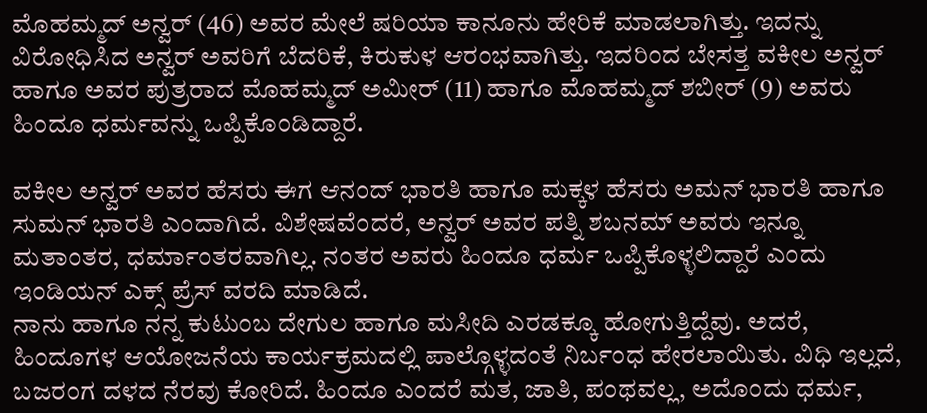ಮೊಹಮ್ಮದ್ ಅನ್ವರ್ (46) ಅವರ ಮೇಲೆ ಷರಿಯಾ ಕಾನೂನು ಹೇರಿಕೆ ಮಾಡಲಾಗಿತ್ತು. ಇದನ್ನು ವಿರೋಧಿಸಿದ ಅನ್ವರ್ ಅವರಿಗೆ ಬೆದರಿಕೆ, ಕಿರುಕುಳ ಆರಂಭವಾಗಿತ್ತು. ಇದರಿಂದ ಬೇಸತ್ತ ವಕೀಲ ಅನ್ವರ್ ಹಾಗೂ ಅವರ ಪುತ್ರರಾದ ಮೊಹಮ್ಮದ್ ಅಮೀರ್ (11) ಹಾಗೂ ಮೊಹಮ್ಮದ್ ಶಬೀರ್ (9) ಅವರು ಹಿಂದೂ ಧರ್ಮವನ್ನು ಒಪ್ಪಿಕೊಂಡಿದ್ದಾರೆ.

ವಕೀಲ ಅನ್ವರ್ ಅವರ ಹೆಸರು ಈಗ ಆನಂದ್ ಭಾರತಿ ಹಾಗೂ ಮಕ್ಕಳ ಹೆಸರು ಅಮನ್ ಭಾರತಿ ಹಾಗೂ ಸುಮನ್ ಭಾರತಿ ಎಂದಾಗಿದೆ. ವಿಶೇಷವೆಂದರೆ, ಅನ್ವರ್ ಅವರ ಪತ್ನಿ ಶಬನಮ್ ಅವರು ಇನ್ನೂ ಮತಾಂತರ, ಧರ್ಮಾಂತರವಾಗಿಲ್ಲ. ನಂತರ ಅವರು ಹಿಂದೂ ಧರ್ಮ ಒಪ್ಪಿಕೊಳ್ಳಲಿದ್ದಾರೆ ಎಂದು ಇಂಡಿಯನ್ ಎಕ್ಸ್ ಪ್ರೆಸ್ ವರದಿ ಮಾಡಿದೆ.
ನಾನು ಹಾಗೂ ನನ್ನ ಕುಟುಂಬ ದೇಗುಲ ಹಾಗೂ ಮಸೀದಿ ಎರಡಕ್ಕೂ ಹೋಗುತ್ತಿದ್ದೆವು. ಅದರೆ, ಹಿಂದೂಗಳ ಆಯೋಜನೆಯ ಕಾರ್ಯಕ್ರಮದಲ್ಲಿ ಪಾಲ್ಗೊಳ್ಳದಂತೆ ನಿರ್ಬಂಧ ಹೇರಲಾಯಿತು. ವಿಧಿ ಇಲ್ಲದೆ, ಬಜರಂಗ ದಳದ ನೆರವು ಕೋರಿದೆ. ಹಿಂದೂ ಎಂದರೆ ಮತ, ಜಾತಿ, ಪಂಥವಲ್ಲ, ಅದೊಂದು ಧರ್ಮ,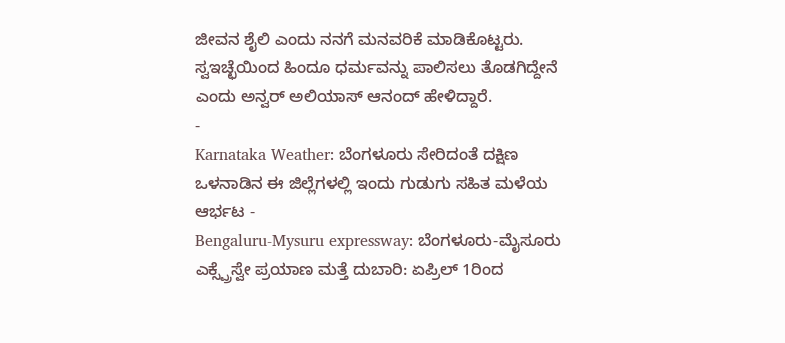ಜೀವನ ಶೈಲಿ ಎಂದು ನನಗೆ ಮನವರಿಕೆ ಮಾಡಿಕೊಟ್ಟರು. ಸ್ವಇಚ್ಛೆಯಿಂದ ಹಿಂದೂ ಧರ್ಮವನ್ನು ಪಾಲಿಸಲು ತೊಡಗಿದ್ದೇನೆ ಎಂದು ಅನ್ವರ್ ಅಲಿಯಾಸ್ ಆನಂದ್ ಹೇಳಿದ್ದಾರೆ.
-
Karnataka Weather: ಬೆಂಗಳೂರು ಸೇರಿದಂತೆ ದಕ್ಷಿಣ ಒಳನಾಡಿನ ಈ ಜಿಲ್ಲೆಗಳಲ್ಲಿ ಇಂದು ಗುಡುಗು ಸಹಿತ ಮಳೆಯ ಆರ್ಭಟ -
Bengaluru-Mysuru expressway: ಬೆಂಗಳೂರು-ಮೈಸೂರು ಎಕ್ಸ್ಪ್ರೆಸ್ವೇ ಪ್ರಯಾಣ ಮತ್ತೆ ದುಬಾರಿ: ಏಪ್ರಿಲ್ 1ರಿಂದ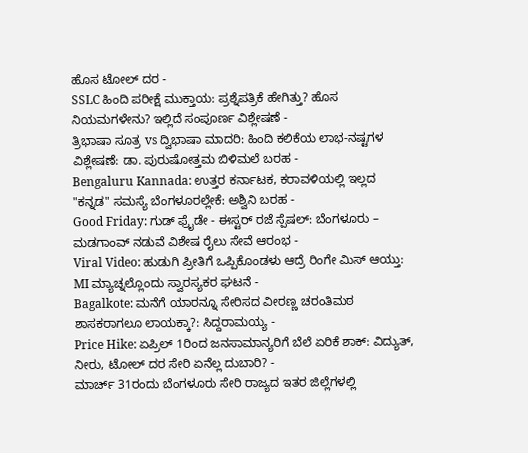ಹೊಸ ಟೋಲ್ ದರ -
SSLC ಹಿಂದಿ ಪರೀಕ್ಷೆ ಮುಕ್ತಾಯ: ಪ್ರಶ್ನೆಪತ್ರಿಕೆ ಹೇಗಿತ್ತು? ಹೊಸ ನಿಯಮಗಳೇನು? ಇಲ್ಲಿದೆ ಸಂಪೂರ್ಣ ವಿಶ್ಲೇಷಣೆ -
ತ್ರಿಭಾಷಾ ಸೂತ್ರ vs ದ್ವಿಭಾಷಾ ಮಾದರಿ: ಹಿಂದಿ ಕಲಿಕೆಯ ಲಾಭ-ನಷ್ಟಗಳ ವಿಶ್ಲೇಷಣೆ: ಡಾ. ಪುರುಷೋತ್ತಮ ಬಿಳಿಮಲೆ ಬರಹ -
Bengaluru Kannada: ಉತ್ತರ ಕರ್ನಾಟಕ, ಕರಾವಳಿಯಲ್ಲಿ ಇಲ್ಲದ "ಕನ್ನಡ" ಸಮಸ್ಯೆ ಬೆಂಗಳೂರಲ್ಲೇಕೆ: ಅಶ್ವಿನಿ ಬರಹ -
Good Friday: ಗುಡ್ ಫ್ರೈಡೇ - ಈಸ್ಟರ್ ರಜೆ ಸ್ಪೆಷಲ್: ಬೆಂಗಳೂರು – ಮಡಗಾಂವ್ ನಡುವೆ ವಿಶೇಷ ರೈಲು ಸೇವೆ ಆರಂಭ -
Viral Video: ಹುಡುಗಿ ಪ್ರೀತಿಗೆ ಒಪ್ಪಿಕೊಂಡಳು ಆದ್ರೆ ರಿಂಗೇ ಮಿಸ್ ಆಯ್ತು: MI ಮ್ಯಾಚ್ನಲ್ಲೊಂದು ಸ್ವಾರಸ್ಯಕರ ಘಟನೆ -
Bagalkote: ಮನೆಗೆ ಯಾರನ್ನೂ ಸೇರಿಸದ ವೀರಣ್ಣ ಚರಂತಿಮಠ ಶಾಸಕರಾಗಲೂ ಲಾಯಕ್ಕಾ?: ಸಿದ್ದರಾಮಯ್ಯ -
Price Hike: ಏಪ್ರಿಲ್ 1ರಿಂದ ಜನಸಾಮಾನ್ಯರಿಗೆ ಬೆಲೆ ಏರಿಕೆ ಶಾಕ್: ವಿದ್ಯುತ್, ನೀರು, ಟೋಲ್ ದರ ಸೇರಿ ಏನೆಲ್ಲ ದುಬಾರಿ? -
ಮಾರ್ಚ್ 31ರಂದು ಬೆಂಗಳೂರು ಸೇರಿ ರಾಜ್ಯದ ಇತರ ಜಿಲ್ಲೆಗಳಲ್ಲಿ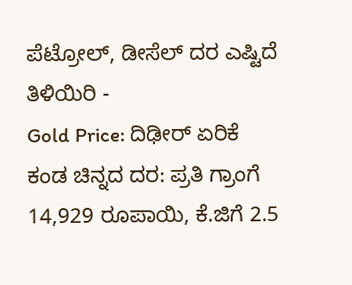ಪೆಟ್ರೋಲ್, ಡೀಸೆಲ್ ದರ ಎಷ್ಟಿದೆ ತಿಳಿಯಿರಿ -
Gold Price: ದಿಢೀರ್ ಏರಿಕೆ ಕಂಡ ಚಿನ್ನದ ದರ: ಪ್ರತಿ ಗ್ರಾಂಗೆ 14,929 ರೂಪಾಯಿ, ಕೆ.ಜಿಗೆ 2.5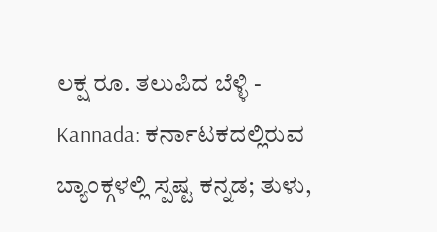ಲಕ್ಷ ರೂ. ತಲುಪಿದ ಬೆಳ್ಳಿ -
Kannada: ಕರ್ನಾಟಕದಲ್ಲಿರುವ ಬ್ಯಾಂಕ್ಗಳಲ್ಲಿ ಸ್ಪಷ್ಟ ಕನ್ನಡ; ತುಳು,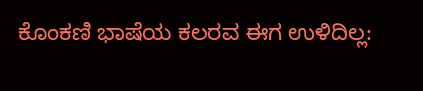ಕೊಂಕಣಿ ಭಾಷೆಯ ಕಲರವ ಈಗ ಉಳಿದಿಲ್ಲ: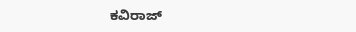ಕವಿರಾಜ್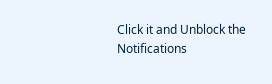Click it and Unblock the Notifications